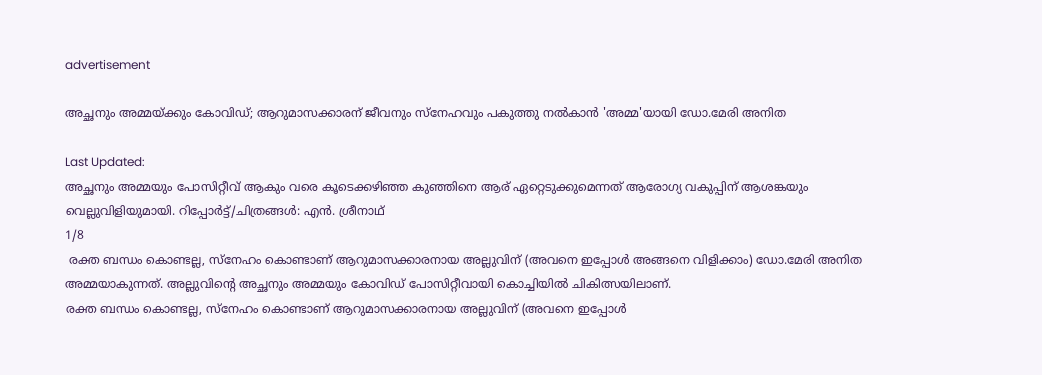advertisement

അച്ഛനും അമ്മയ്ക്കും കോവിഡ്; ആറുമാസക്കാരന് ജീവനും സ്നേഹവും പകുത്തു നൽകാൻ 'അമ്മ'യായി ഡോ.മേരി അനിത

Last Updated:
അച്ഛനും അമ്മയും പോസിറ്റീവ് ആകും വരെ കൂടെക്കഴിഞ്ഞ കുഞ്ഞിനെ ആര് ഏറ്റെടുക്കുമെന്നത് ആരോഗ്യ വകുപ്പിന് ആശങ്കയും വെല്ലുവിളിയുമായി. റിപ്പോർട്ട്/ചിത്രങ്ങൾ: എൻ. ശ്രീനാഥ്
1/8
 രക്ത ബന്ധം കൊണ്ടല്ല, സ്നേഹം കൊണ്ടാണ് ആറുമാസക്കാരനായ അല്ലുവിന് (അവനെ ഇപ്പോൾ അങ്ങനെ വിളിക്കാം) ഡോ.മേരി അനിത അമ്മയാകുന്നത്. അല്ലുവിൻ്റെ അച്ഛനും അമ്മയും കോവിഡ് പോസിറ്റീവായി കൊച്ചിയിൽ ചികിത്സയിലാണ്.
രക്ത ബന്ധം കൊണ്ടല്ല, സ്നേഹം കൊണ്ടാണ് ആറുമാസക്കാരനായ അല്ലുവിന് (അവനെ ഇപ്പോൾ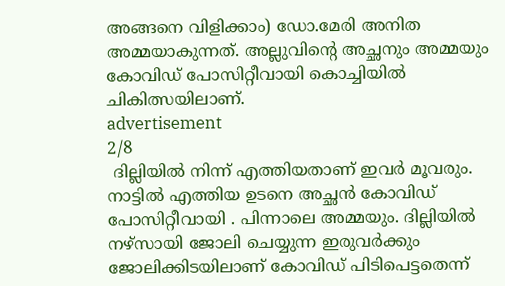അങ്ങനെ വിളിക്കാം) ഡോ.മേരി അനിത അമ്മയാകുന്നത്. അല്ലുവിൻ്റെ അച്ഛനും അമ്മയും കോവിഡ് പോസിറ്റീവായി കൊച്ചിയിൽ ചികിത്സയിലാണ്.
advertisement
2/8
 ദില്ലിയിൽ നിന്ന് എത്തിയതാണ് ഇവർ മൂവരും. നാട്ടിൽ എത്തിയ ഉടനെ അച്ഛൻ കോവിഡ് പോസിറ്റീവായി . പിന്നാലെ അമ്മയും. ദില്ലിയിൽ നഴ്സായി ജോലി ചെയ്യുന്ന ഇരുവർക്കും ജോലിക്കിടയിലാണ് കോവിഡ് പിടിപെട്ടതെന്ന്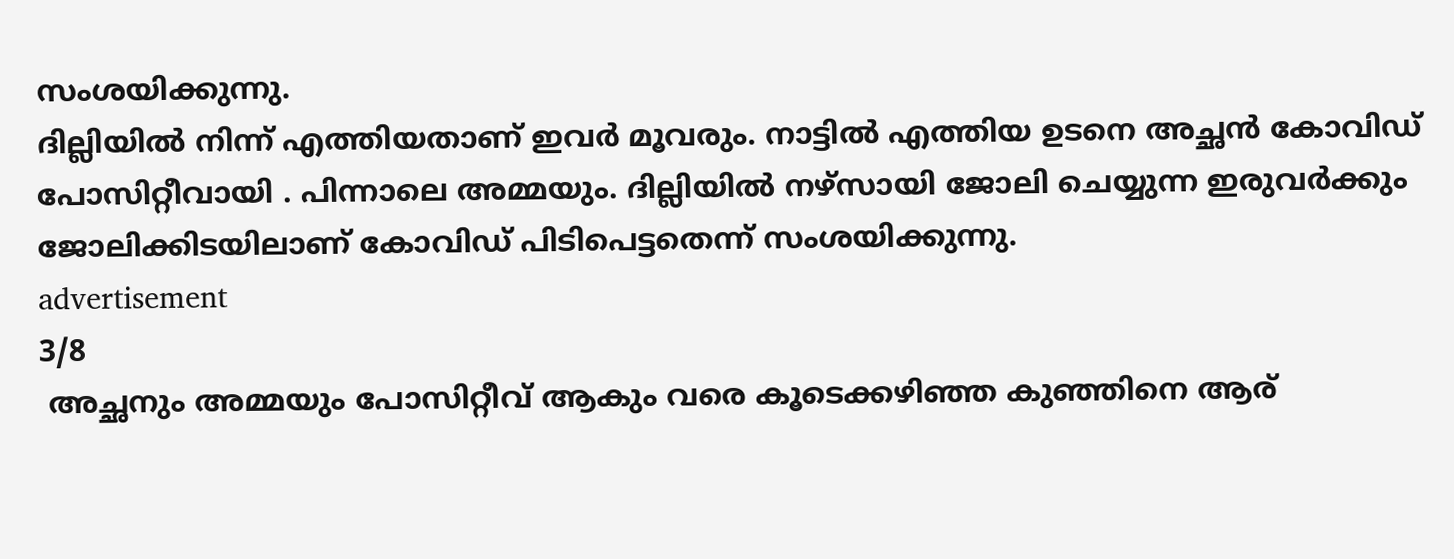സംശയിക്കുന്നു.
ദില്ലിയിൽ നിന്ന് എത്തിയതാണ് ഇവർ മൂവരും. നാട്ടിൽ എത്തിയ ഉടനെ അച്ഛൻ കോവിഡ് പോസിറ്റീവായി . പിന്നാലെ അമ്മയും. ദില്ലിയിൽ നഴ്സായി ജോലി ചെയ്യുന്ന ഇരുവർക്കും ജോലിക്കിടയിലാണ് കോവിഡ് പിടിപെട്ടതെന്ന് സംശയിക്കുന്നു.
advertisement
3/8
 അച്ഛനും അമ്മയും പോസിറ്റീവ് ആകും വരെ കൂടെക്കഴിഞ്ഞ കുഞ്ഞിനെ ആര്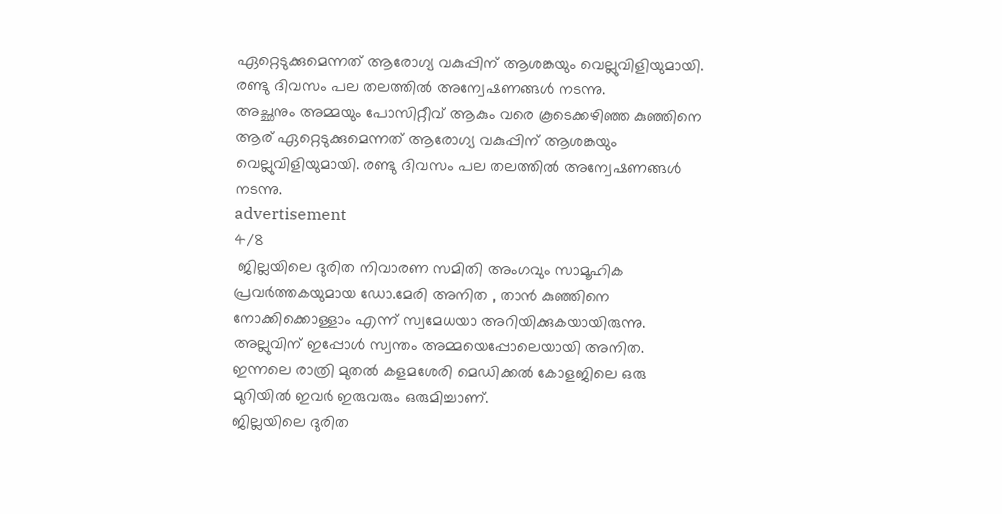ഏറ്റെടുക്കുമെന്നത് ആരോഗ്യ വകുപ്പിന് ആശങ്കയും വെല്ലുവിളിയുമായി. രണ്ടു ദിവസം പല തലത്തിൽ അന്വേഷണങ്ങൾ നടന്നു.
അച്ഛനും അമ്മയും പോസിറ്റീവ് ആകും വരെ കൂടെക്കഴിഞ്ഞ കുഞ്ഞിനെ ആര് ഏറ്റെടുക്കുമെന്നത് ആരോഗ്യ വകുപ്പിന് ആശങ്കയും വെല്ലുവിളിയുമായി. രണ്ടു ദിവസം പല തലത്തിൽ അന്വേഷണങ്ങൾ നടന്നു.
advertisement
4/8
 ജില്ലയിലെ ദുരിത നിവാരണ സമിതി അംഗവും സാമൂഹിക പ്രവർത്തകയുമായ ഡോ.മേരി അനിത , താൻ കുഞ്ഞിനെ നോക്കിക്കൊള്ളാം എന്ന് സ്വമേധയാ അറിയിക്കുകയായിരുന്നു. അല്ലുവിന് ഇപ്പോൾ സ്വന്തം അമ്മയെപ്പോലെയായി അനിത. ഇന്നലെ രാത്രി മുതൽ കളമശേരി മെഡിക്കൽ കോളജിലെ ഒരു മുറിയിൽ ഇവർ ഇരുവരും ഒരുമിച്ചാണ്.
ജില്ലയിലെ ദുരിത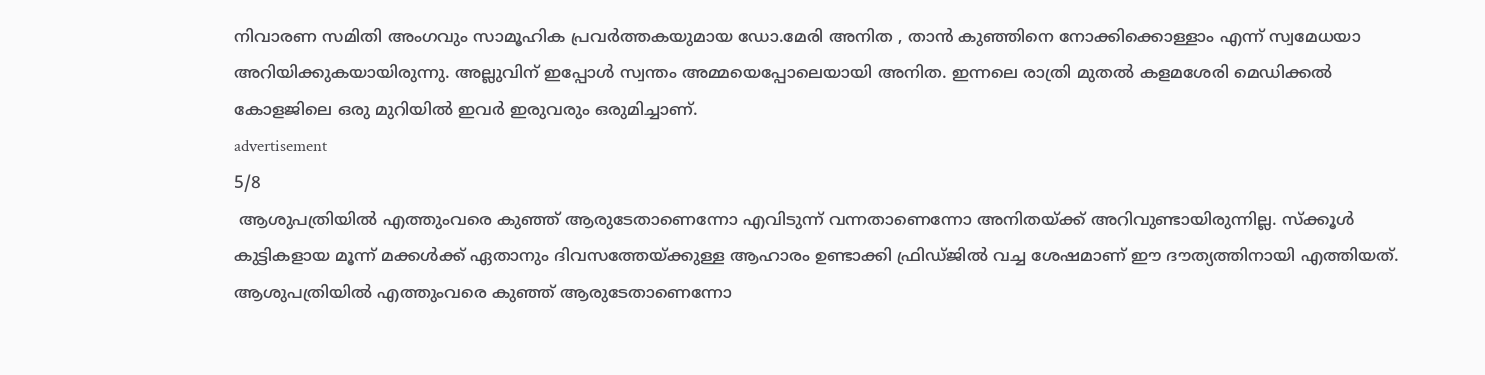നിവാരണ സമിതി അംഗവും സാമൂഹിക പ്രവർത്തകയുമായ ഡോ.മേരി അനിത , താൻ കുഞ്ഞിനെ നോക്കിക്കൊള്ളാം എന്ന് സ്വമേധയാ അറിയിക്കുകയായിരുന്നു. അല്ലുവിന് ഇപ്പോൾ സ്വന്തം അമ്മയെപ്പോലെയായി അനിത. ഇന്നലെ രാത്രി മുതൽ കളമശേരി മെഡിക്കൽ കോളജിലെ ഒരു മുറിയിൽ ഇവർ ഇരുവരും ഒരുമിച്ചാണ്.
advertisement
5/8
 ആശുപത്രിയിൽ എത്തുംവരെ കുഞ്ഞ് ആരുടേതാണെന്നോ എവിടുന്ന് വന്നതാണെന്നോ അനിതയ്ക്ക് അറിവുണ്ടായിരുന്നില്ല. സ്ക്കൂൾ കുട്ടികളായ മൂന്ന് മക്കൾക്ക് ഏതാനും ദിവസത്തേയ്ക്കുള്ള ആഹാരം ഉണ്ടാക്കി ഫ്രിഡ്ജിൽ വച്ച ശേഷമാണ് ഈ ദൗത്യത്തിനായി എത്തിയത്.
ആശുപത്രിയിൽ എത്തുംവരെ കുഞ്ഞ് ആരുടേതാണെന്നോ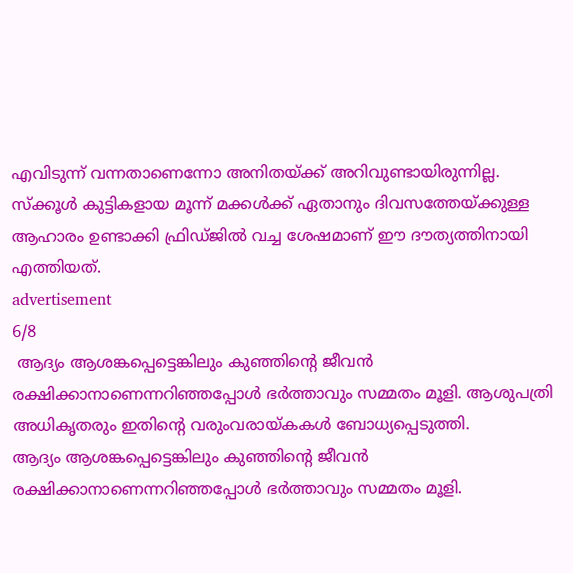എവിടുന്ന് വന്നതാണെന്നോ അനിതയ്ക്ക് അറിവുണ്ടായിരുന്നില്ല. സ്ക്കൂൾ കുട്ടികളായ മൂന്ന് മക്കൾക്ക് ഏതാനും ദിവസത്തേയ്ക്കുള്ള ആഹാരം ഉണ്ടാക്കി ഫ്രിഡ്ജിൽ വച്ച ശേഷമാണ് ഈ ദൗത്യത്തിനായി എത്തിയത്.
advertisement
6/8
 ആദ്യം ആശങ്കപ്പെട്ടെങ്കിലും കുഞ്ഞിൻ്റെ ജീവൻ രക്ഷിക്കാനാണെന്നറിഞ്ഞപ്പോൾ ഭർത്താവും സമ്മതം മൂളി. ആശുപത്രി അധികൃതരും ഇതിൻ്റെ വരുംവരായ്കകൾ ബോധ്യപ്പെടുത്തി.
ആദ്യം ആശങ്കപ്പെട്ടെങ്കിലും കുഞ്ഞിൻ്റെ ജീവൻ രക്ഷിക്കാനാണെന്നറിഞ്ഞപ്പോൾ ഭർത്താവും സമ്മതം മൂളി.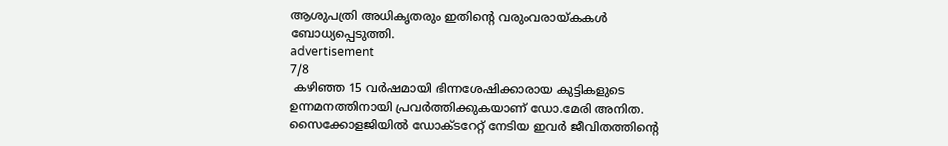ആശുപത്രി അധികൃതരും ഇതിൻ്റെ വരുംവരായ്കകൾ ബോധ്യപ്പെടുത്തി.
advertisement
7/8
 കഴിഞ്ഞ 15 വർഷമായി ഭിന്നശേഷിക്കാരായ കുട്ടികളുടെ ഉന്നമനത്തിനായി പ്രവർത്തിക്കുകയാണ് ഡോ.മേരി അനിത. സൈക്കോളജിയിൽ ഡോക്ടറേറ്റ് നേടിയ ഇവർ ജീവിതത്തിൻ്റെ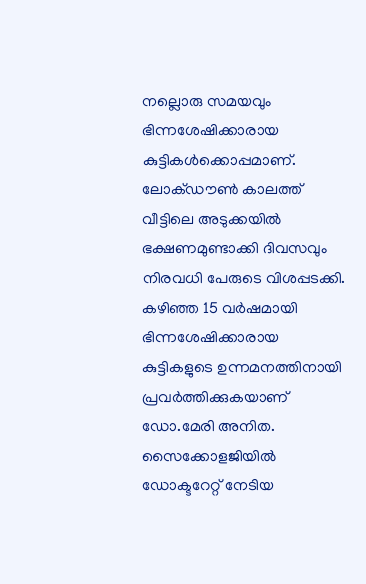നല്ലൊരു സമയവും ഭിന്നശേഷിക്കാരായ കുട്ടികൾക്കൊപ്പമാണ്. ലോക്ഡൗൺ കാലത്ത് വീട്ടിലെ അടുക്കയിൽ ഭക്ഷണമുണ്ടാക്കി ദിവസവും നിരവധി പേരുടെ വിശപ്പടക്കി.
കഴിഞ്ഞ 15 വർഷമായി ഭിന്നശേഷിക്കാരായ കുട്ടികളുടെ ഉന്നമനത്തിനായി പ്രവർത്തിക്കുകയാണ് ഡോ.മേരി അനിത. സൈക്കോളജിയിൽ ഡോക്ടറേറ്റ് നേടിയ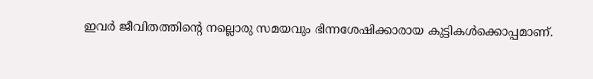ഇവർ ജീവിതത്തിൻ്റെ നല്ലൊരു സമയവും ഭിന്നശേഷിക്കാരായ കുട്ടികൾക്കൊപ്പമാണ്.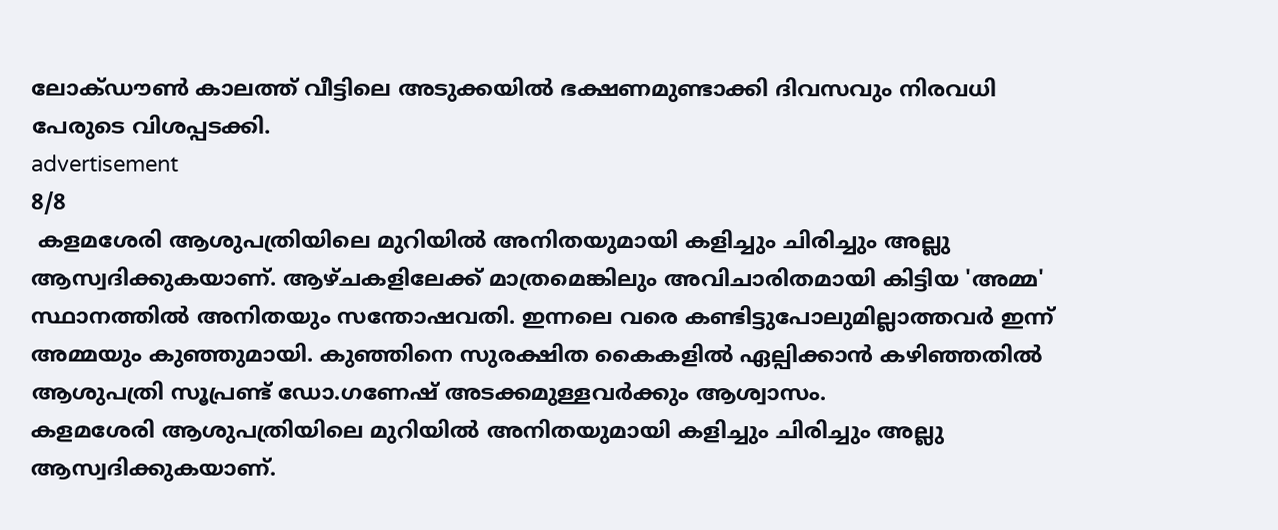ലോക്ഡൗൺ കാലത്ത് വീട്ടിലെ അടുക്കയിൽ ഭക്ഷണമുണ്ടാക്കി ദിവസവും നിരവധി പേരുടെ വിശപ്പടക്കി.
advertisement
8/8
 കളമശേരി ആശുപത്രിയിലെ മുറിയിൽ അനിതയുമായി കളിച്ചും ചിരിച്ചും അല്ലു ആസ്വദിക്കുകയാണ്. ആഴ്ചകളിലേക്ക് മാത്രമെങ്കിലും അവിചാരിതമായി കിട്ടിയ 'അമ്മ' സ്ഥാനത്തിൽ അനിതയും സന്തോഷവതി. ഇന്നലെ വരെ കണ്ടിട്ടുപോലുമില്ലാത്തവർ ഇന്ന് അമ്മയും കുഞ്ഞുമായി. കുഞ്ഞിനെ സുരക്ഷിത കൈകളിൽ ഏല്പിക്കാൻ കഴിഞ്ഞതിൽ ആശുപത്രി സൂപ്രണ്ട് ഡോ.ഗണേഷ് അടക്കമുള്ളവർക്കും ആശ്വാസം.
കളമശേരി ആശുപത്രിയിലെ മുറിയിൽ അനിതയുമായി കളിച്ചും ചിരിച്ചും അല്ലു ആസ്വദിക്കുകയാണ്.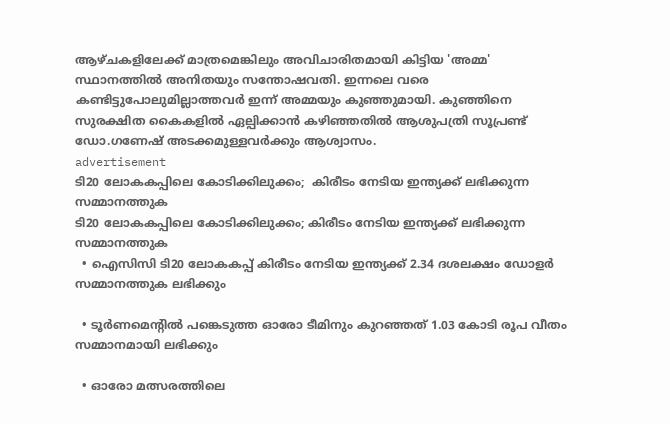ആഴ്ചകളിലേക്ക് മാത്രമെങ്കിലും അവിചാരിതമായി കിട്ടിയ 'അമ്മ' സ്ഥാനത്തിൽ അനിതയും സന്തോഷവതി. ഇന്നലെ വരെ കണ്ടിട്ടുപോലുമില്ലാത്തവർ ഇന്ന് അമ്മയും കുഞ്ഞുമായി. കുഞ്ഞിനെ സുരക്ഷിത കൈകളിൽ ഏല്പിക്കാൻ കഴിഞ്ഞതിൽ ആശുപത്രി സൂപ്രണ്ട് ഡോ.ഗണേഷ് അടക്കമുള്ളവർക്കും ആശ്വാസം.
advertisement
ടി20 ലോകകപ്പിലെ കോടിക്കിലുക്കം;  കിരീടം നേടിയ ഇന്ത്യക്ക് ലഭിക്കുന്ന സമ്മാനത്തുക
ടി20 ലോകകപ്പിലെ കോടിക്കിലുക്കം; കിരീടം നേടിയ ഇന്ത്യക്ക് ലഭിക്കുന്ന സമ്മാനത്തുക
  • ഐസിസി ടി20 ലോകകപ്പ് കിരീടം നേടിയ ഇന്ത്യക്ക് 2.34 ദശലക്ഷം ഡോളർ സമ്മാനത്തുക ലഭിക്കും

  • ടൂർണമെന്റിൽ പങ്കെടുത്ത ഓരോ ടീമിനും കുറഞ്ഞത് 1.03 കോടി രൂപ വീതം സമ്മാനമായി ലഭിക്കും

  • ഓരോ മത്സരത്തിലെ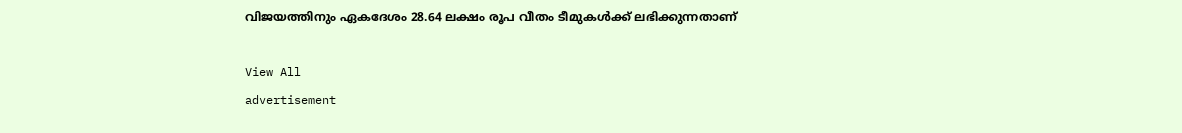വിജയത്തിനും ഏകദേശം 28.64 ലക്ഷം രൂപ വീതം ടീമുകൾക്ക് ലഭിക്കുന്നതാണ്

View All
advertisement